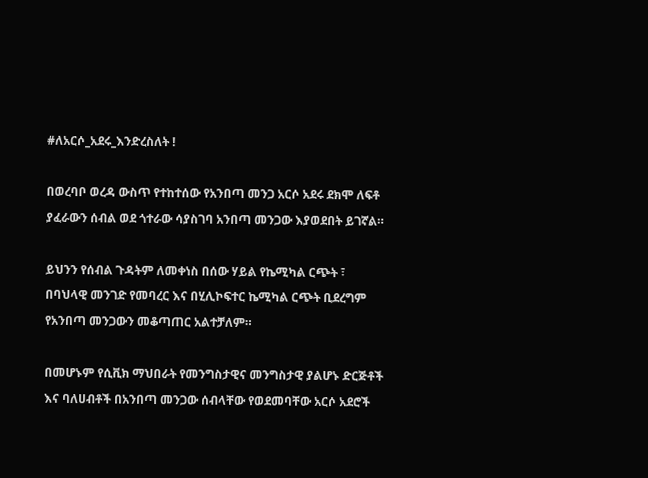#ለአርሶ_አደሩ_እንድረስለት !

በወረባቦ ወረዳ ውስጥ የተከተሰው የአንበጣ መንጋ አርሶ አደሩ ደክሞ ለፍቶ ያፈራውን ሰብል ወደ ጎተራው ሳያስገባ አንበጣ መንጋው እያወደበት ይገኛል።

ይህንን የሰብል ጉዳትም ለመቀነስ በሰው ሃይል የኬሚካል ርጭት ፣ በባህላዊ መንገድ የመባረር እና በሂሊኮፍተር ኬሚካል ርጭት ቢደረግም የአንበጣ መንጋውን መቆጣጠር አልተቻለም።

በመሆኑም የሲቪክ ማህበራት የመንግስታዊና መንግስታዊ ያልሆኑ ድርጅቶች እና ባለሀብቶች በአንበጣ መንጋው ሰብላቸው የወደመባቸው አርሶ አደሮች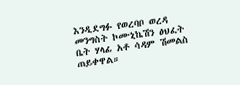እንዲደግፉ የወረባቦ ወረዳ መንግስት ኮሙኒኬሽን ፅህፈት ቤት ሃላፊ አቶ ሳዳም ሽመልስ ጠይቀዋል።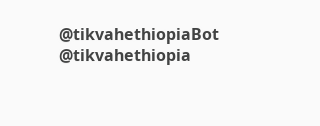@tikvahethiopiaBot @tikvahethiopia